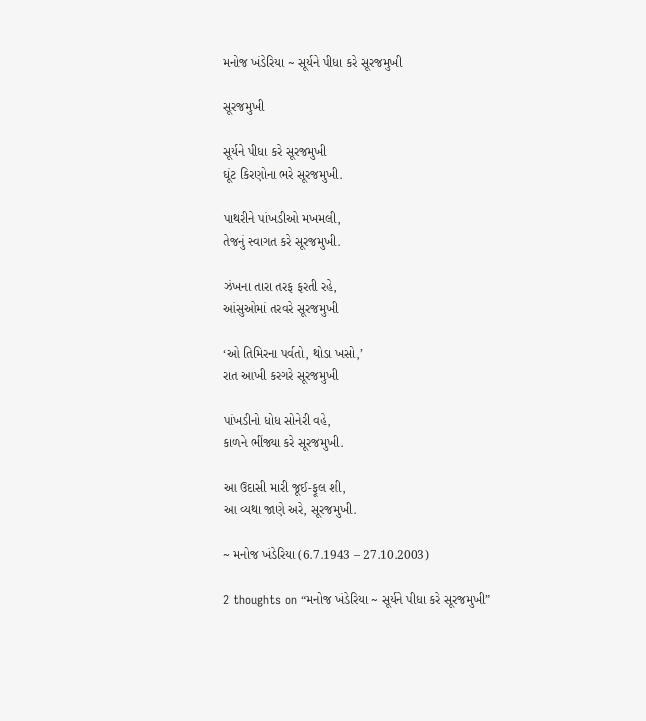મનોજ ખંડેરિયા ~ સૂર્યને પીધા કરે સૂરજમુખી

સૂરજમુખી

સૂર્યને પીધા કરે સૂરજમુખી
ઘૂંટ કિરણોના ભરે સૂરજમુખી.

પાથરીને પાંખડીઓ મખમલી,
તેજનું સ્વાગત કરે સૂરજમુખી.

ઝંખના તારા તરફ ફરતી રહે,
આંસુઓમાં તરવરે સૂરજમુખી

‘ઓ તિમિરના પર્વતો, થોડા ખસો,’
રાત આખી કરગરે સૂરજમુખી

પાંખડીનો ધોધ સોનેરી વહે,
કાળને ભીંજ્યા કરે સૂરજમુખી.

આ ઉદાસી મારી જૂઈ-ફૂલ શી,
આ વ્યથા જાણે અરે, સૂરજમુખી.

~ મનોજ ખંડેરિયા (6.7.1943 – 27.10.2003)

2 thoughts on “મનોજ ખંડેરિયા ~ સૂર્યને પીધા કરે સૂરજમુખી”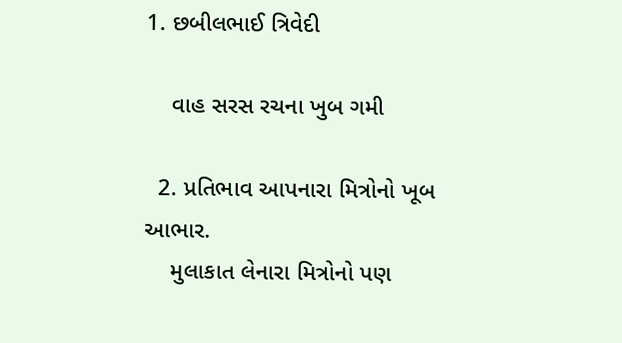1. છબીલભાઈ ત્રિવેદી

    વાહ સરસ રચના ખુબ ગમી

  2. પ્રતિભાવ આપનારા મિત્રોનો ખૂબ આભાર.
    મુલાકાત લેનારા મિત્રોનો પણ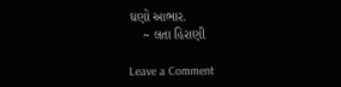ઘણો આભાર.
    ~ લતા હિરાણી

Leave a Comment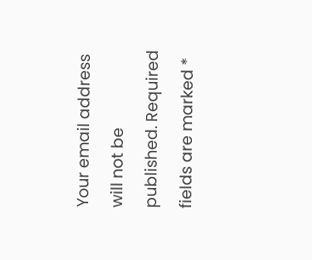Your email address will not be published. Required fields are marked *